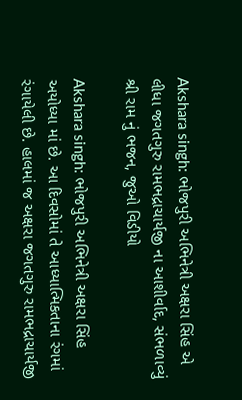Akshara singh: ભોજપુરી અભિનેત્રી અક્ષરા સિંહ એ લીધા જગતગુરુ રામભદ્રાચાર્યજી ના આશીર્વાદ, સંભળાવ્યું શ્રી રામ નું ભજન, જુઓ વિડીયો

Akshara singh: ભોજપુરી અભિનેત્રી અક્ષરા સિંહ અયોધ્યા માં છે. આ દિવસોમાં તે આધ્યાત્મિકતાના રંગમાં રંગાયેલી છે. હાલમાં જ અક્ષરા જગતગુરુ રામભદ્રાચાર્યજી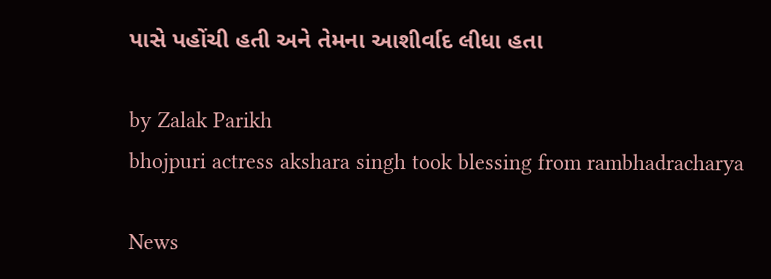પાસે પહોંચી હતી અને તેમના આશીર્વાદ લીધા હતા

by Zalak Parikh
bhojpuri actress akshara singh took blessing from rambhadracharya

News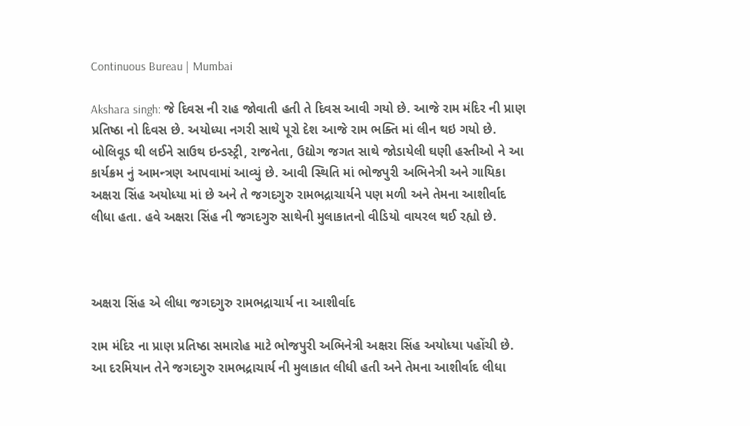Continuous Bureau | Mumbai

Akshara singh: જે દિવસ ની રાહ જોવાતી હતી તે દિવસ આવી ગયો છે. આજે રામ મંદિર ની પ્રાણ પ્રતિષ્ઠા નો દિવસ છે. અયોધ્યા નગરી સાથે પૂરો દેશ આજે રામ ભક્તિ માં લીન થઇ ગયો છે. બોલિવૂડ થી લઈને સાઉથ ઇન્ડસ્ટ્રી, રાજનેતા, ઉદ્યોગ જગત સાથે જોડાયેલી ઘણી હસ્તીઓ ને આ કાર્યક્રમ નું આમન્ત્રણ આપવામાં આવ્યું છે. આવી સ્થિતિ માં ભોજપુરી અભિનેત્રી અને ગાયિકા અક્ષરા સિંહ અયોધ્યા માં છે અને તે જગદગુરુ રામભદ્રાચાર્યને પણ મળી અને તેમના આશીર્વાદ લીધા હતા. હવે અક્ષરા સિંહ ની જગદગુરુ સાથેની મુલાકાતનો વીડિયો વાયરલ થઈ રહ્યો છે.



અક્ષરા સિંહ એ લીધા જગદગુરુ રામભદ્રાચાર્ય ના આશીર્વાદ

રામ મંદિર ના પ્રાણ પ્રતિષ્ઠા સમારોહ માટે ભોજપુરી અભિનેત્રી અક્ષરા સિંહ અયોધ્યા પહોંચી છે. આ દરમિયાન તેને જગદગુરુ રામભદ્રાચાર્ય ની મુલાકાત લીધી હતી અને તેમના આશીર્વાદ લીધા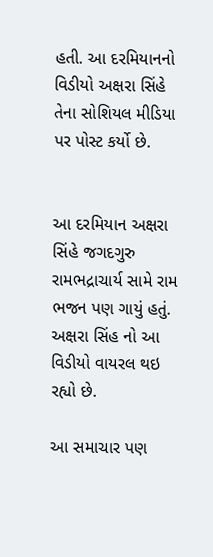હતી. આ દરમિયાનનો વિડીયો અક્ષરા સિંહે તેના સોશિયલ મીડિયા પર પોસ્ટ કર્યો છે.


આ દરમિયાન અક્ષરા સિંહે જગદગુરુ રામભદ્રાચાર્ય સામે રામ ભજન પણ ગાયું હતું. અક્ષરા સિંહ નો આ વિડીયો વાયરલ થઇ રહ્યો છે.

આ સમાચાર પણ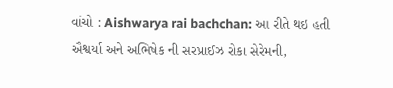વાંચો : Aishwarya rai bachchan: આ રીતે થઇ હતી ઐશ્વર્યા અને અભિષેક ની સરપ્રાઈઝ રોકા સેરેમની,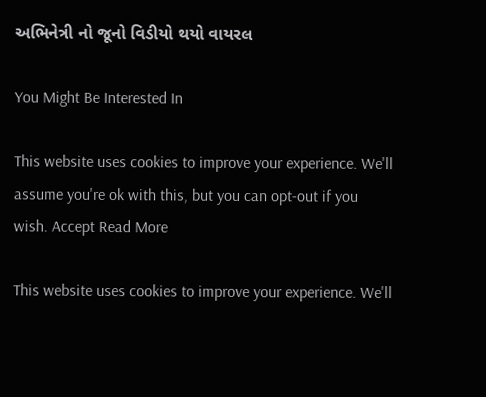અભિનેત્રી નો જૂનો વિડીયો થયો વાયરલ

You Might Be Interested In

This website uses cookies to improve your experience. We'll assume you're ok with this, but you can opt-out if you wish. Accept Read More

This website uses cookies to improve your experience. We'll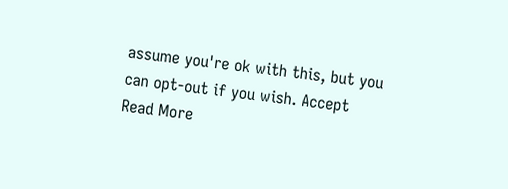assume you're ok with this, but you can opt-out if you wish. Accept Read More